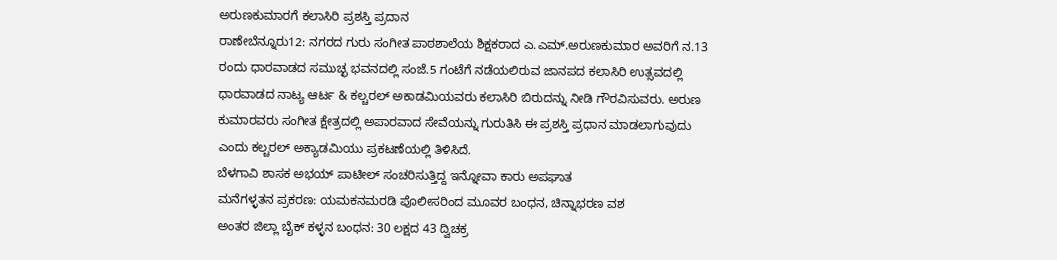ಅರುಣಕುಮಾರಗೆ ಕಲಾಸಿರಿ ಪ್ರಶಸ್ತಿ ಪ್ರದಾನ
ರಾಣೇಬೆನ್ನೂರು12: ನಗರದ ಗುರು ಸಂಗೀತ ಪಾಠಶಾಲೆಯ ಶಿಕ್ಷಕರಾದ ಎ.ಎಮ್.ಅರುಣಕುಮಾರ ಅವರಿಗೆ ನ.13 ರಂದು ಧಾರವಾಡದ ಸಮುಚ್ಛ ಭವನದಲ್ಲಿ ಸಂಜೆ.5 ಗಂಟೆಗೆ ನಡೆಯಲಿರುವ ಜಾನಪದ ಕಲಾಸಿರಿ ಉತ್ಸವದಲ್ಲಿ ಧಾರವಾಡದ ನಾಟ್ಯ ಆರ್ಟ & ಕಲ್ಚರಲ್ ಅಕಾಡಮಿಯವರು ಕಲಾಸಿರಿ ಬಿರುದನ್ನು ನೀಡಿ ಗೌರವಿಸುವರು. ಅರುಣ ಕುಮಾರವರು ಸಂಗೀತ ಕ್ಷೇತ್ರದಲ್ಲಿ ಅಪಾರವಾದ ಸೇವೆಯನ್ನು ಗುರುತಿಸಿ ಈ ಪ್ರಶಸ್ತಿ ಪ್ರಧಾನ ಮಾಡಲಾಗುವುದು ಎಂದು ಕಲ್ಚರಲ್ ಅಕ್ಯಾಡಮಿಯು ಪ್ರಕಟಣೆಯಲ್ಲಿ ತಿಳಿಸಿದೆ.
ಬೆಳಗಾವಿ ಶಾಸಕ ಅಭಯ್ ಪಾಟೀಲ್ ಸಂಚರಿಸುತ್ತಿದ್ದ ಇನ್ನೋವಾ ಕಾರು ಅಪಘಾತ
ಮನೆಗಳ್ಳತನ ಪ್ರಕರಣ: ಯಮಕನಮರಡಿ ಪೊಲೀಸರಿಂದ ಮೂವರ ಬಂಧನ, ಚಿನ್ನಾಭರಣ ವಶ
ಅಂತರ ಜಿಲ್ಲಾ ಬೈಕ್ ಕಳ್ಳನ ಬಂಧನ: 30 ಲಕ್ಷದ 43 ದ್ವಿಚಕ್ರ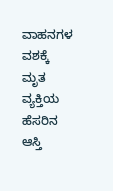ವಾಹನಗಳ ವಶಕ್ಕೆ
ಮೃತ ವ್ಯಕ್ತಿಯ ಹೆಸರಿನ ಆಸ್ತಿ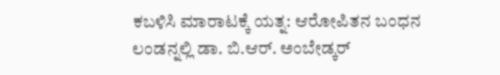ಕಬಳಿಸಿ ಮಾರಾಟಕ್ಕೆ ಯತ್ನ: ಆರೋಪಿತನ ಬಂಧನ
ಲಂಡನ್ನಲ್ಲಿ ಡಾ. ಬಿ.ಆರ್. ಅಂಬೇಡ್ಕರ್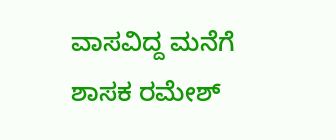ವಾಸವಿದ್ದ ಮನೆಗೆ ಶಾಸಕ ರಮೇಶ್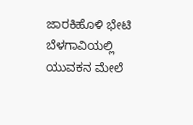ಜಾರಕಿಹೊಳಿ ಭೇಟಿ
ಬೆಳಗಾವಿಯಲ್ಲಿ ಯುವಕನ ಮೇಲೆ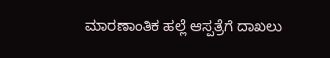ಮಾರಣಾಂತಿಕ ಹಲ್ಲೆ ಆಸ್ಪತ್ರೆಗೆ ದಾಖಲು